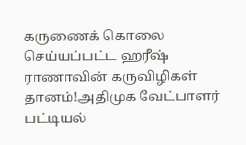கருணைக் கொலை செய்யப்பட்ட ஹரீஷ் ராணாவின் கருவிழிகள் தானம்!அதிமுக வேட்பாளர் பட்டியல்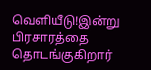வெளியீடு!இன்று பிரசாரத்தை தொடங்குகிறார்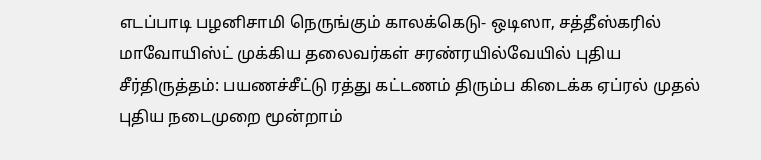எடப்பாடி பழனிசாமி நெருங்கும் காலக்கெடு- ஒடிஸா, சத்தீஸ்கரில் மாவோயிஸ்ட் முக்கிய தலைவர்கள் சரண்ரயில்வேயில் புதிய சீர்திருத்தம்: பயணச்சீட்டு ரத்து கட்டணம் திரும்ப கிடைக்க ஏப்ரல் முதல் புதிய நடைமுறை மூன்றாம்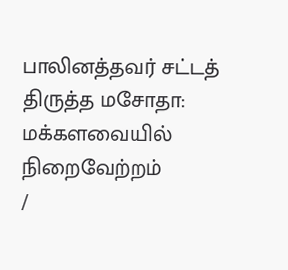பாலினத்தவர் சட்டத் திருத்த மசோதா: மக்களவையில் நிறைவேற்றம்
/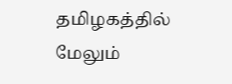தமிழகத்தில் மேலும்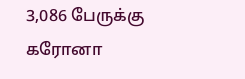3,086 பேருக்கு கரோனா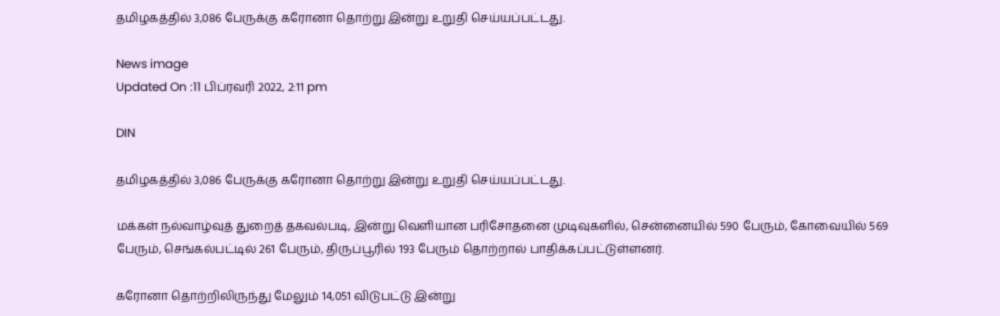தமிழகத்தில் 3,086 பேருக்கு கரோனா தொற்று இன்று உறுதி செய்யப்பட்டது.

News image
Updated On :11 பிப்ரவரி 2022, 2:11 pm

DIN

தமிழகத்தில் 3,086 பேருக்கு கரோனா தொற்று இன்று உறுதி செய்யப்பட்டது.

மக்கள் நல்வாழ்வுத் துறைத் தகவல்படி, இன்று வெளியான பரிசோதனை முடிவுகளில், சென்னையில் 590 பேரும், கோவையில் 569 பேரும், செங்கல்பட்டில் 261 பேரும், திருப்பூரில் 193 பேரும் தொற்றால் பாதிக்கப்பட்டுள்ளனர்.

கரோனா தொற்றிலிருந்து மேலும் 14,051 விடுபட்டு இன்று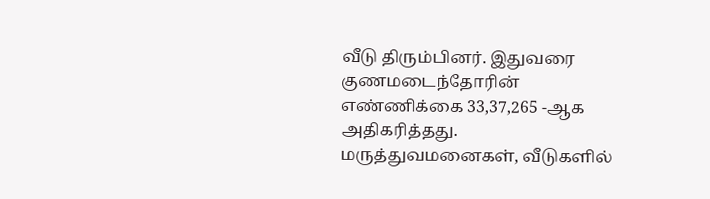வீடு திரும்பினர். இதுவரை குணமடைந்தோரின் எண்ணிக்கை 33,37,265 -ஆக அதிகரித்தது. மருத்துவமனைகள், வீடுகளில்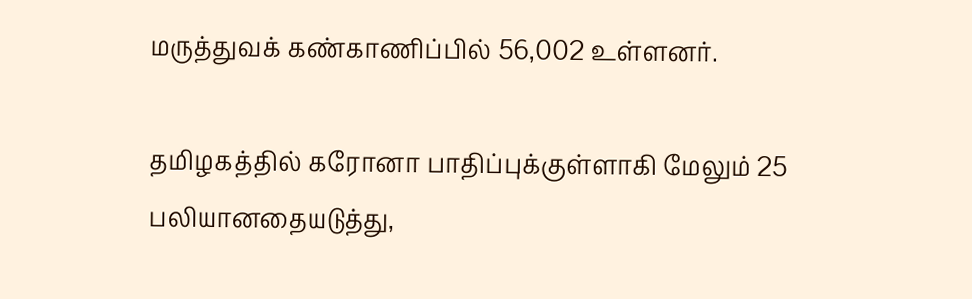மருத்துவக் கண்காணிப்பில் 56,002 உள்ளனர்.

தமிழகத்தில் கரோனா பாதிப்புக்குள்ளாகி மேலும் 25 பலியானதையடுத்து,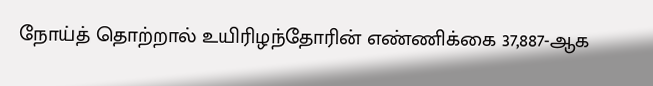நோய்த் தொற்றால் உயிரிழந்தோரின் எண்ணிக்கை 37,887-ஆக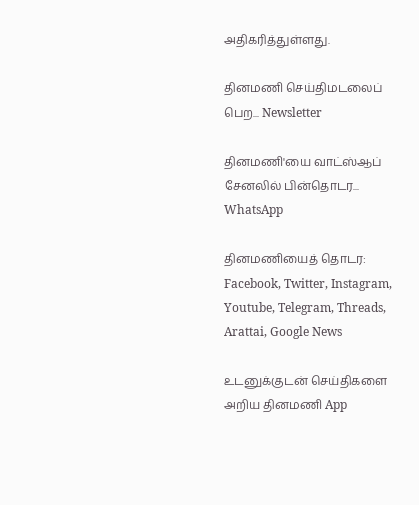அதிகரித்துள்ளது.

தினமணி செய்திமடலைப் பெற... Newsletter

தினமணி'யை வாட்ஸ்ஆப் சேனலில் பின்தொடர... WhatsApp

தினமணியைத் தொடர: Facebook, Twitter, Instagram, Youtube, Telegram, Threads, Arattai, Google News

உடனுக்குடன் செய்திகளை அறிய தினமணி App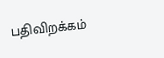பதிவிறக்கம்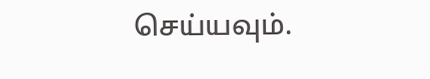செய்யவும்.